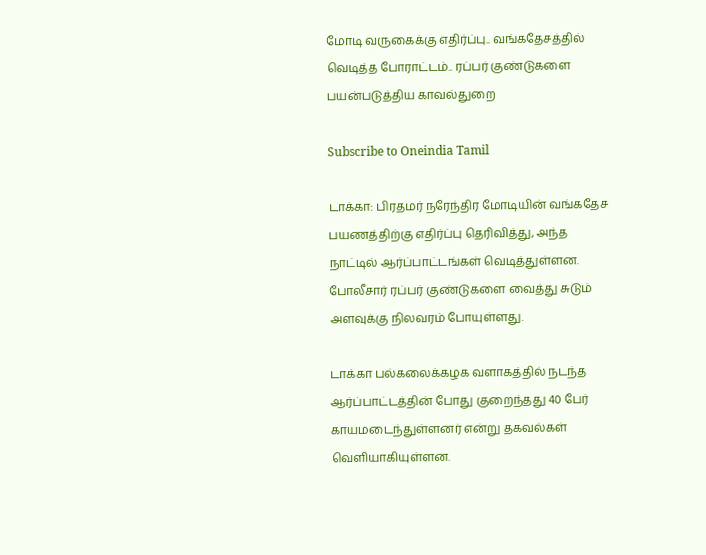மோடி வருகைக்கு எதிர்ப்பு.. வங்கதேசத்தில் வெடித்த போராட்டம்.. ரப்பர் குண்டுகளை பயன்படுத்திய காவல்துறை

Subscribe to Oneindia Tamil

டாக்கா: பிரதமர் நரேந்திர மோடியின் வங்கதேச பயணத்திற்கு எதிர்ப்பு தெரிவித்து, அந்த நாட்டில் ஆர்ப்பாட்டங்கள் வெடித்துள்ளன. போலீசார் ரப்பர் குண்டுகளை வைத்து சுடும் அளவுக்கு நிலவரம் போயுள்ளது.

டாக்கா பல்கலைக்கழக வளாகத்தில் நடந்த ஆர்ப்பாட்டத்தின் போது குறைந்தது 40 பேர் காயமடைந்துள்ளனர் என்று தகவல்கள் வெளியாகியுள்ளன.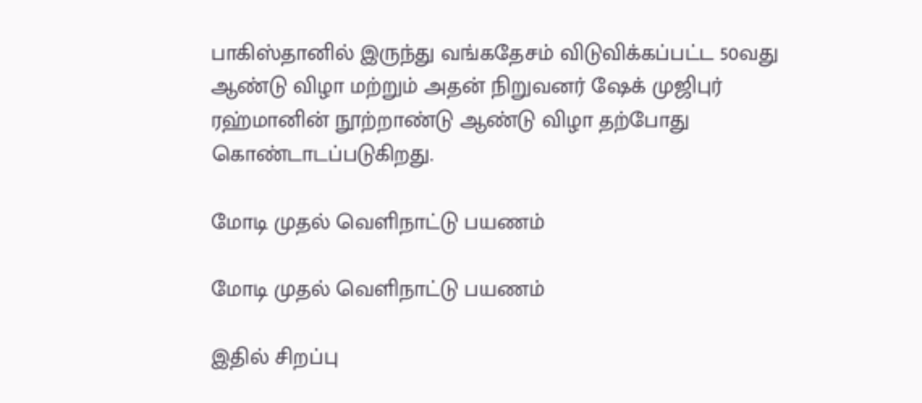பாகிஸ்தானில் இருந்து வங்கதேசம் விடுவிக்கப்பட்ட 50வது ஆண்டு விழா மற்றும் அதன் நிறுவனர் ஷேக் முஜிபுர் ரஹ்மானின் நூற்றாண்டு ஆண்டு விழா தற்போது கொண்டாடப்படுகிறது.

மோடி முதல் வெளிநாட்டு பயணம்

மோடி முதல் வெளிநாட்டு பயணம்

இதில் சிறப்பு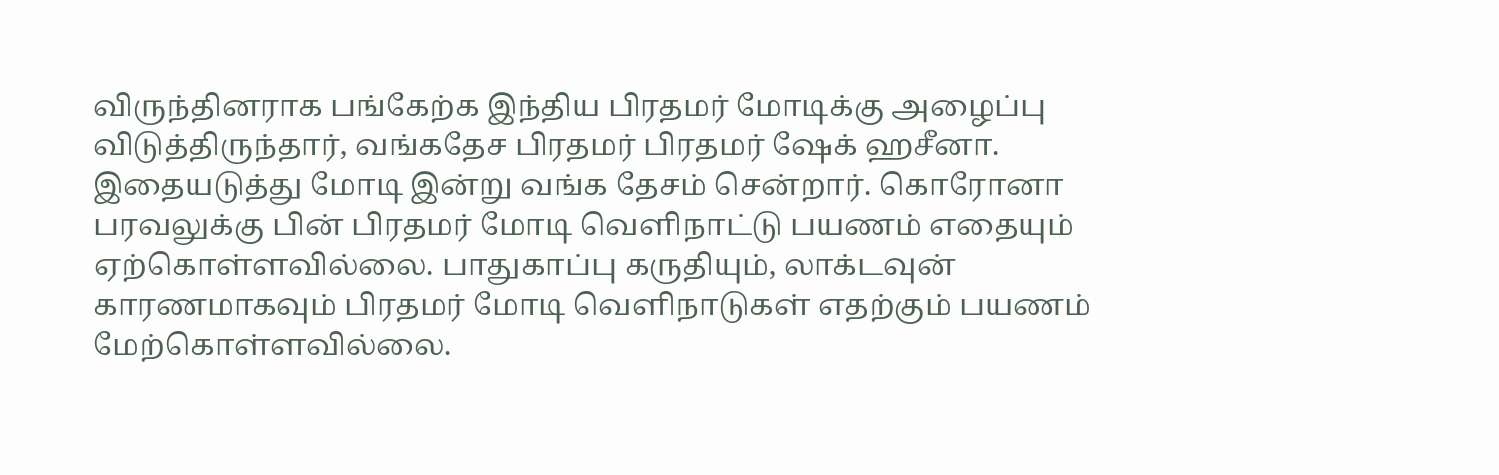விருந்தினராக பங்கேற்க இந்திய பிரதமர் மோடிக்கு அழைப்பு விடுத்திருந்தார், வங்கதேச பிரதமர் பிரதமர் ஷேக் ஹசீனா. இதையடுத்து மோடி இன்று வங்க தேசம் சென்றார். கொரோனா பரவலுக்கு பின் பிரதமர் மோடி வெளிநாட்டு பயணம் எதையும் ஏற்கொள்ளவில்லை. பாதுகாப்பு கருதியும், லாக்டவுன் காரணமாகவும் பிரதமர் மோடி வெளிநாடுகள் எதற்கும் பயணம் மேற்கொள்ளவில்லை.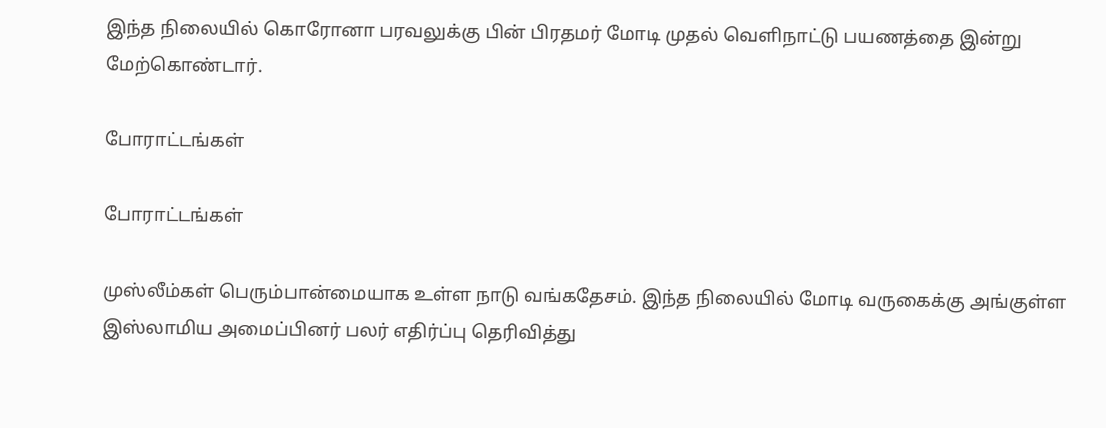இந்த நிலையில் கொரோனா பரவலுக்கு பின் பிரதமர் மோடி முதல் வெளிநாட்டு பயணத்தை இன்று மேற்கொண்டார்.

போராட்டங்கள்

போராட்டங்கள்

முஸ்லீம்கள் பெரும்பான்மையாக உள்ள நாடு வங்கதேசம். இந்த நிலையில் மோடி வருகைக்கு அங்குள்ள இஸ்லாமிய அமைப்பினர் பலர் எதிர்ப்பு தெரிவித்து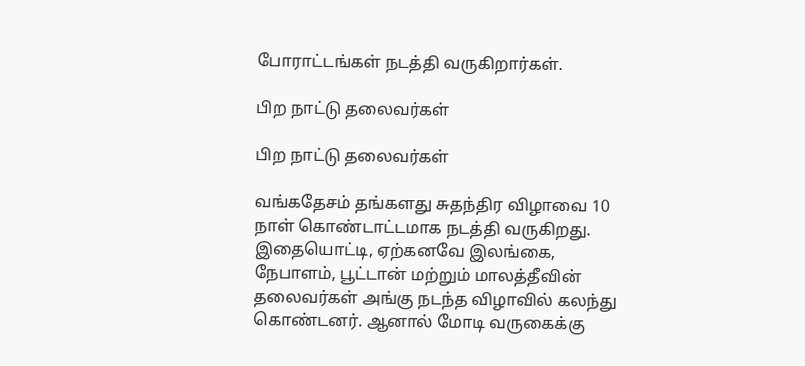போராட்டங்கள் நடத்தி வருகிறார்கள்.

பிற நாட்டு தலைவர்கள்

பிற நாட்டு தலைவர்கள்

வங்கதேசம் தங்களது சுதந்திர விழாவை 10 நாள் கொண்டாட்டமாக நடத்தி வருகிறது. இதையொட்டி, ஏற்கனவே இலங்கை, நேபாளம், பூட்டான் மற்றும் மாலத்தீவின் தலைவர்கள் அங்கு நடந்த விழாவில் கலந்து கொண்டனர். ஆனால் மோடி வருகைக்கு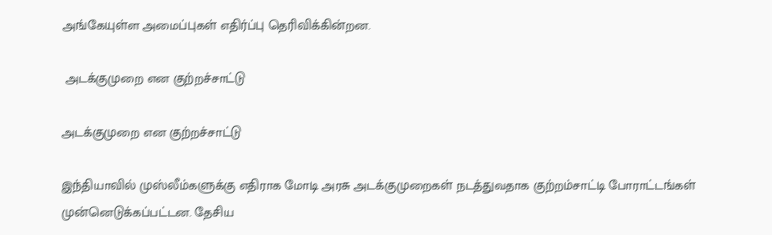அங்கேயுள்ள அமைப்புகள் எதிர்ப்பு தெரிவிக்கின்றன.

 அடக்குமுறை என குற்றச்சாட்டு

அடக்குமுறை என குற்றச்சாட்டு

இந்தியாவில் முஸ்லீம்களுக்கு எதிராக மோடி அரசு அடக்குமுறைகள் நடத்துவதாக குற்றம்சாட்டி போராட்டங்கள் முன்னெடுக்கப்பட்டன. தேசிய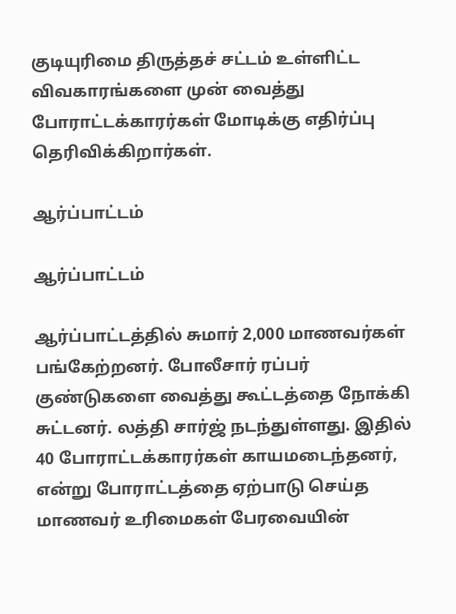குடியுரிமை திருத்தச் சட்டம் உள்ளிட்ட விவகாரங்களை முன் வைத்து போராட்டக்காரர்கள் மோடிக்கு எதிர்ப்பு தெரிவிக்கிறார்கள்.

ஆர்ப்பாட்டம்

ஆர்ப்பாட்டம்

ஆர்ப்பாட்டத்தில் சுமார் 2,000 மாணவர்கள் பங்கேற்றனர். போலீசார் ரப்பர் குண்டுகளை வைத்து கூட்டத்தை நோக்கி சுட்டனர். லத்தி சார்ஜ் நடந்துள்ளது. இதில் 40 போராட்டக்காரர்கள் காயமடைந்தனர், என்று போராட்டத்தை ஏற்பாடு செய்த மாணவர் உரிமைகள் பேரவையின்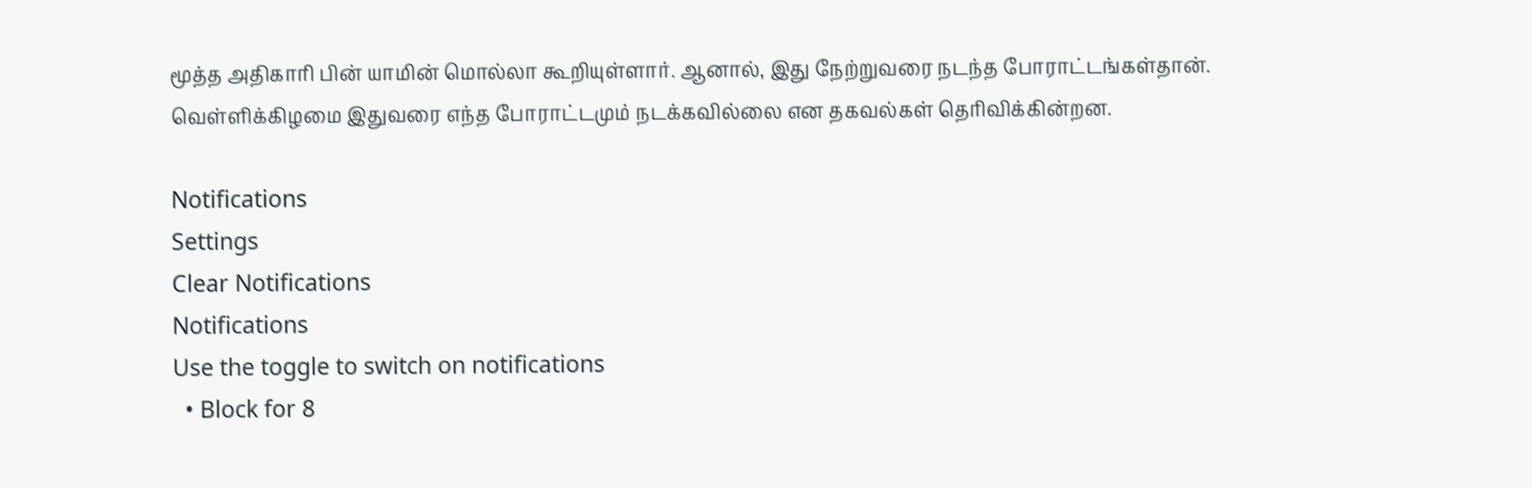மூத்த அதிகாரி பின் யாமின் மொல்லா கூறியுள்ளார். ஆனால், இது நேற்றுவரை நடந்த போராட்டங்கள்தான். வெள்ளிக்கிழமை இதுவரை எந்த போராட்டமும் நடக்கவில்லை என தகவல்கள் தெரிவிக்கின்றன.

Notifications
Settings
Clear Notifications
Notifications
Use the toggle to switch on notifications
  • Block for 8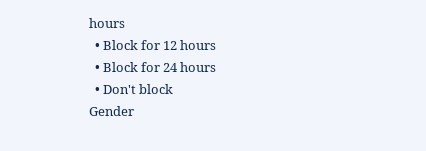hours
  • Block for 12 hours
  • Block for 24 hours
  • Don't block
Gender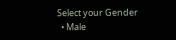Select your Gender
  • Male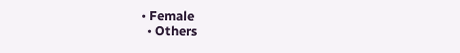• Female
  • Others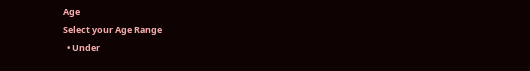Age
Select your Age Range
  • Under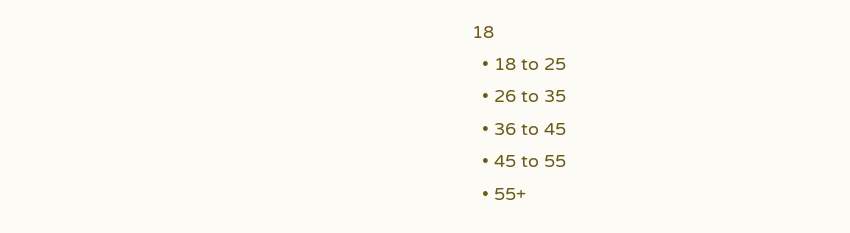18
  • 18 to 25
  • 26 to 35
  • 36 to 45
  • 45 to 55
  • 55+